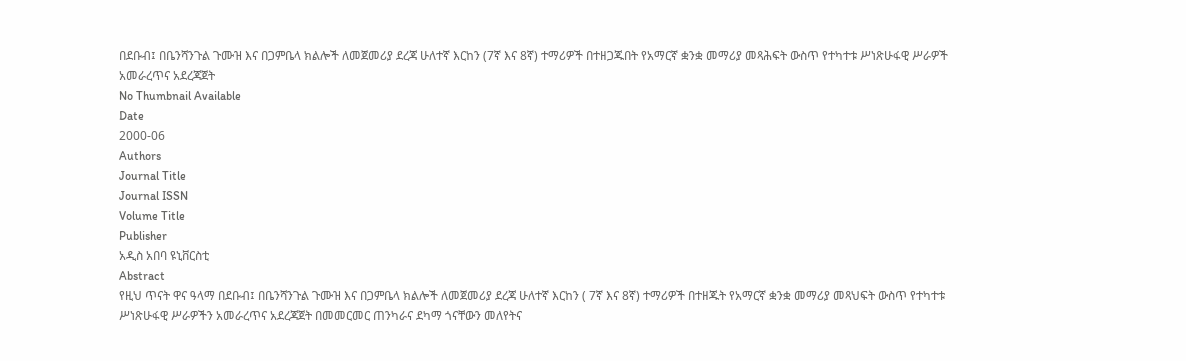በደቡብ፤ በቤንሻንጉል ጉሙዝ እና በጋምቤላ ክልሎች ለመጀመሪያ ደረጃ ሁለተኛ እርከን (7ኛ እና 8ኛ) ተማሪዎች በተዘጋጁበት የአማርኛ ቋንቋ መማሪያ መጻሕፍት ውስጥ የተካተቱ ሥነጽሁፋዊ ሥራዎች አመራረጥና አደረጃጀት
No Thumbnail Available
Date
2000-06
Authors
Journal Title
Journal ISSN
Volume Title
Publisher
አዲስ አበባ ዩኒቨርስቲ
Abstract
የዚህ ጥናት ዋና ዓላማ በደቡብ፤ በቤንሻንጉል ጉሙዝ እና በጋምቤላ ክልሎች ለመጀመሪያ ደረጃ ሁለተኛ እርከን ( 7ኛ እና 8ኛ) ተማሪዎች በተዘጁት የአማርኛ ቋንቋ መማሪያ መጻህፍት ውስጥ የተካተቱ ሥነጽሁፋዊ ሥራዎችን አመራረጥና አደረጃጀት በመመርመር ጠንካራና ደካማ ጎናቸውን መለየትና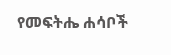የመፍትሔ ሐሳቦች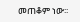መጠቆም ነው፡፡